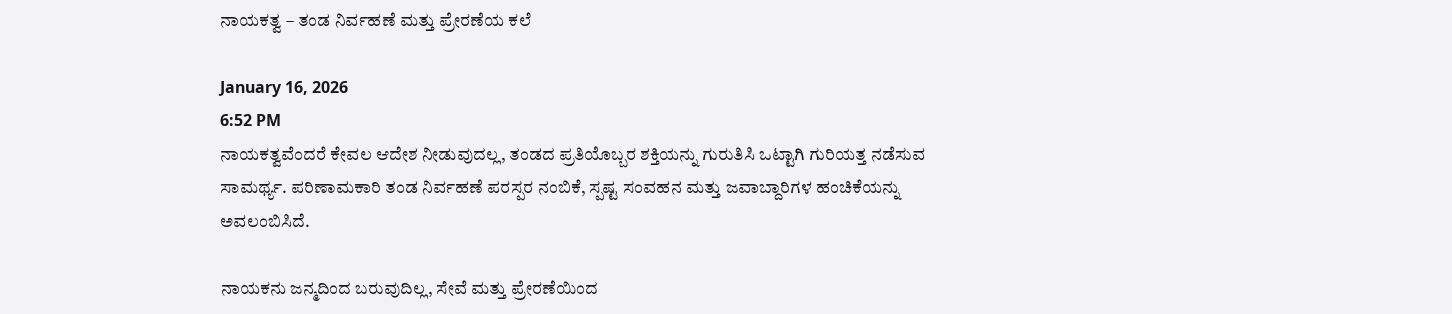ನಾಯಕತ್ವ – ತಂಡ ನಿರ್ವಹಣೆ ಮತ್ತು ಪ್ರೇರಣೆಯ ಕಲೆ

January 16, 2026
6:52 PM
ನಾಯಕತ್ವವೆಂದರೆ ಕೇವಲ ಆದೇಶ ನೀಡುವುದಲ್ಲ, ತಂಡದ ಪ್ರತಿಯೊಬ್ಬರ ಶಕ್ತಿಯನ್ನು ಗುರುತಿಸಿ ಒಟ್ಟಾಗಿ ಗುರಿಯತ್ತ ನಡೆಸುವ ಸಾಮರ್ಥ್ಯ. ಪರಿಣಾಮಕಾರಿ ತಂಡ ನಿರ್ವಹಣೆ ಪರಸ್ಪರ ನಂಬಿಕೆ, ಸ್ಪಷ್ಟ ಸಂವಹನ ಮತ್ತು ಜವಾಬ್ದಾರಿಗಳ ಹಂಚಿಕೆಯನ್ನು ಅವಲಂಬಿಸಿದೆ.

ನಾಯಕನು ಜನ್ಮದಿಂದ ಬರುವುದಿಲ್ಲ, ಸೇವೆ ಮತ್ತು ಪ್ರೇರಣೆಯಿಂದ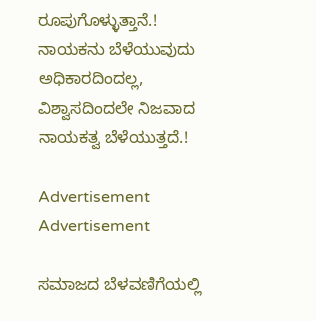ರೂಪುಗೊಳ್ಳುತ್ತಾನೆ.! ನಾಯಕನು ಬೆಳೆಯುವುದು ಅಧಿಕಾರದಿಂದಲ್ಲ, ವಿಶ್ವಾಸದಿಂದಲೇ ನಿಜವಾದ ನಾಯಕತ್ವ ಬೆಳೆಯುತ್ತದೆ.!

Advertisement
Advertisement

ಸಮಾಜದ ಬೆಳವಣಿಗೆಯಲ್ಲಿ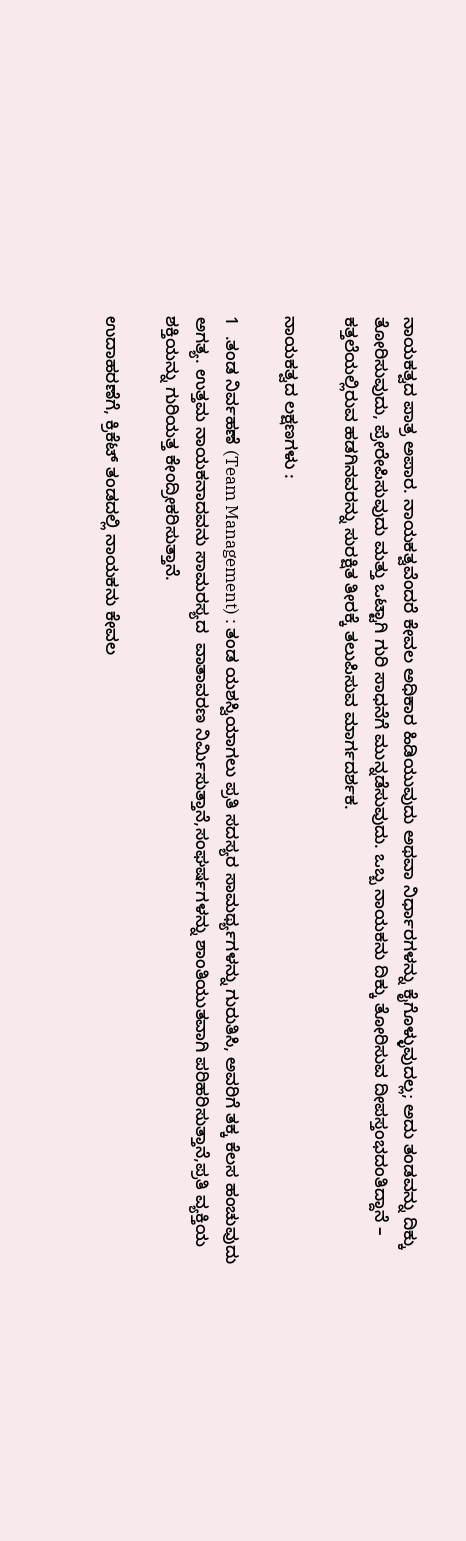ನಾಯಕತ್ವದ ಪಾತ್ರ ಅಪಾರ. ನಾಯಕತ್ವವೆಂದರೆ ಕೇವಲ ಅಧಿಕಾರ ಹಿಡಿಯುವುದು ಅಥವಾ ನಿರ್ಧಾರಗಳನ್ನು ಕೈಗೊಳ್ಳುವುದಲ್ಲ; ಅದು ತಂಡವನ್ನು ದಿಕ್ಕು ತೋರಿಸುವುದು, ಪ್ರೇರೇಪಿಸುವುದು ಮತ್ತು ಒಟ್ಟಾಗಿ ಗುರಿ ಸಾಧನೆಗೆ ಮುನ್ನಡೆಸುವುದು. ಒಬ್ಬ ನಾಯಕನು ದಿಕ್ಕು ತೋರಿಸುವ ದೀಪಸ್ತಂಭದಂತಿದ್ದಾನೆ – ಕತ್ತಲೆಯಲ್ಲಿರುವ ಹಡಗಿನವರನ್ನು ಸುರಕ್ಷಿತ ತೀರಕ್ಕೆ ತಲುಪಿಸುವ ಮಾರ್ಗದರ್ಶಕ.

ನಾಯಕತ್ವದ ಲಕ್ಷಣಗಳು :

1  .ತಂಡ ನಿರ್ವಹಣೆ (Team Management) : ತಂಡ ಯಶಸ್ವಿಯಾಗಲು ಪ್ರತಿ ಸದಸ್ಯರ ಸಾಮರ್ಥ್ಯಗಳನ್ನು ಗುರುತಿಸಿ, ಅವರಿಗೆ ತಕ್ಕ ಕೆಲಸ ಹಂಚುವುದು ಅಗತ್ಯ. ಉತ್ತಮ ನಾಯಕನಾದವನು ಸಾಮರಸ್ಯದ  ವಾತಾವರಣ ನಿರ್ಮಿಸುತ್ತಾನೆ,ಸಂಘರ್ಷಗಳನ್ನು ಶಾಂತಿಯುತವಾಗಿ ಪರಿಹರಿಸುತ್ತಾನೆ,ಪ್ರತಿ ವ್ಯಕ್ತಿಯ ಶಕ್ತಿಯನ್ನು ಗುರಿಯತ್ತ ಕೇಂದ್ರೀಕರಿಸುತ್ತಾನೆ.

ಉದಾಹರಣೆಗೆ, ಕ್ರಿಕೆಟ್ ತಂಡದಲ್ಲಿ ನಾಯಕನು ಕೇವಲ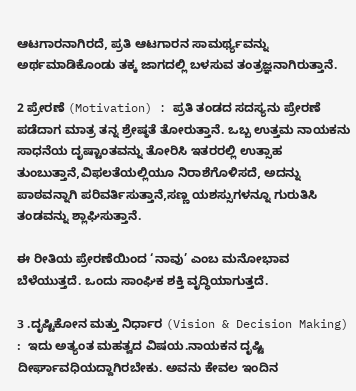ಆಟಗಾರನಾಗಿರದೆ, ಪ್ರತಿ ಆಟಗಾರನ ಸಾಮರ್ಥ್ಯವನ್ನು ಅರ್ಥಮಾಡಿಕೊಂಡು ತಕ್ಕ ಜಾಗದಲ್ಲಿ ಬಳಸುವ ತಂತ್ರಜ್ಞನಾಗಿರುತ್ತಾನೆ.

2 ಪ್ರೇರಣೆ (Motivation) : ಪ್ರತಿ ತಂಡದ ಸದಸ್ಯನು ಪ್ರೇರಣೆ ಪಡೆದಾಗ ಮಾತ್ರ ತನ್ನ ಶ್ರೇಷ್ಠತೆ ತೋರುತ್ತಾನೆ. ಒಬ್ಬ ಉತ್ತಮ ನಾಯಕನು ಸಾಧನೆಯ ದೃಷ್ಟಾಂತವನ್ನು ತೋರಿಸಿ ಇತರರಲ್ಲಿ ಉತ್ಸಾಹ ತುಂಬುತ್ತಾನೆ,ವಿಫಲತೆಯಲ್ಲಿಯೂ ನಿರಾಶೆಗೊಳಿಸದೆ, ಅದನ್ನು ಪಾಠವನ್ನಾಗಿ ಪರಿವರ್ತಿಸುತ್ತಾನೆ,ಸಣ್ಣ ಯಶಸ್ಸುಗಳನ್ನೂ ಗುರುತಿಸಿ ತಂಡವನ್ನು ಶ್ಲಾಘಿಸುತ್ತಾನೆ.

ಈ ರೀತಿಯ ಪ್ರೇರಣೆಯಿಂದ ‘ನಾವು’ ಎಂಬ ಮನೋಭಾವ ಬೆಳೆಯುತ್ತದೆ. ಒಂದು ಸಾಂಘಿಕ ಶಕ್ತಿ ವೃದ್ಧಿಯಾಗುತ್ತದೆ.

3 .ದೃಷ್ಟಿಕೋನ ಮತ್ತು ನಿರ್ಧಾರ (Vision & Decision Making) :  ಇದು ಅತ್ಯಂತ ಮಹತ್ವದ ವಿಷಯ.ನಾಯಕನ ದೃಷ್ಟಿ ದೀರ್ಘಾವಧಿಯದ್ದಾಗಿರಬೇಕು. ಅವನು ಕೇವಲ ಇಂದಿನ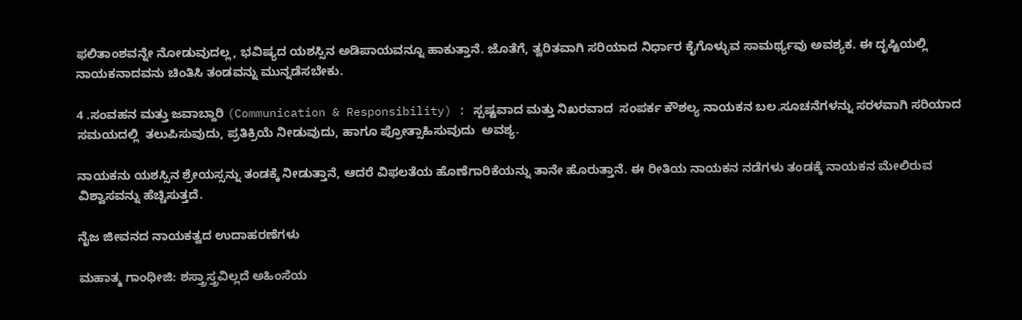ಫಲಿತಾಂಶವನ್ನೇ ನೋಡುವುದಲ್ಲ, ಭವಿಷ್ಯದ ಯಶಸ್ಸಿನ ಅಡಿಪಾಯವನ್ನೂ ಹಾಕುತ್ತಾನೆ. ಜೊತೆಗೆ, ತ್ವರಿತವಾಗಿ ಸರಿಯಾದ ನಿರ್ಧಾರ ಕೈಗೊಳ್ಳುವ ಸಾಮರ್ಥ್ಯವು ಅವಶ್ಯಕ. ಈ ದೃಷ್ಟಿಯಲ್ಲಿ ನಾಯಕನಾದವನು ಚಿಂತಿಸಿ ತಂಡವನ್ನು ಮುನ್ನಡೆಸಬೇಕು.

4 .ಸಂವಹನ ಮತ್ತು ಜವಾಬ್ದಾರಿ (Communication & Responsibility) : ಸ್ಪಷ್ಟವಾದ ಮತ್ತು ನಿಖರವಾದ  ಸಂಪರ್ಕ ಕೌಶಲ್ಯ ನಾಯಕನ ಬಲ.ಸೂಚನೆಗಳನ್ನು ಸರಳವಾಗಿ ಸರಿಯಾದ ಸಮಯದಲ್ಲಿ  ತಲುಪಿಸುವುದು, ಪ್ರತಿಕ್ರಿಯೆ ನೀಡುವುದು, ಹಾಗೂ ಪ್ರೋತ್ಸಾಹಿಸುವುದು  ಅವಶ್ಯ.

ನಾಯಕನು ಯಶಸ್ಸಿನ ಶ್ರೇಯಸ್ಸನ್ನು ತಂಡಕ್ಕೆ ನೀಡುತ್ತಾನೆ, ಆದರೆ ವಿಫಲತೆಯ ಹೊಣೆಗಾರಿಕೆಯನ್ನು ತಾನೇ ಹೊರುತ್ತಾನೆ. ಈ ರೀತಿಯ ನಾಯಕನ ನಡೆಗಳು ತಂಡಕ್ಕೆ ನಾಯಕನ ಮೇಲಿರುವ ವಿಶ್ವಾಸವನ್ನು ಹೆಚ್ಚಿಸುತ್ತದೆ.

ನೈಜ ಜೀವನದ ನಾಯಕತ್ವದ ಉದಾಹರಣೆಗಳು

ಮಹಾತ್ಮ ಗಾಂಧೀಜಿ: ಶಸ್ತ್ರಾಸ್ತ್ರವಿಲ್ಲದೆ ಅಹಿಂಸೆಯ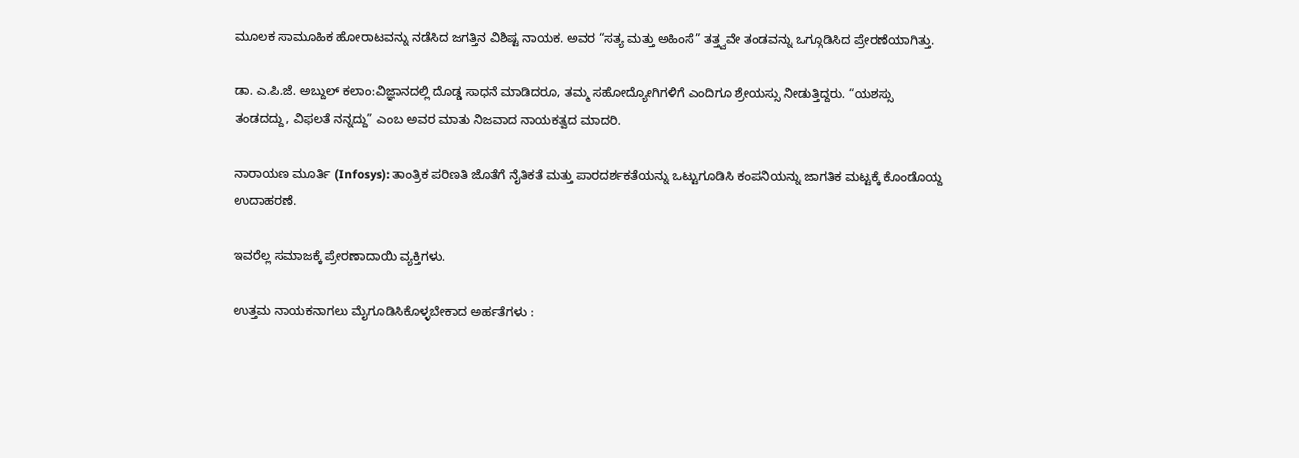ಮೂಲಕ ಸಾಮೂಹಿಕ ಹೋರಾಟವನ್ನು ನಡೆಸಿದ ಜಗತ್ತಿನ ವಿಶಿಷ್ಟ ನಾಯಕ. ಅವರ “ಸತ್ಯ ಮತ್ತು ಅಹಿಂಸೆ” ತತ್ತ್ವವೇ ತಂಡವನ್ನು ಒಗ್ಗೂಡಿಸಿದ ಪ್ರೇರಣೆಯಾಗಿತ್ತು.

ಡಾ. ಎ.ಪಿ.ಜೆ. ಅಬ್ದುಲ್ ಕಲಾಂ:ವಿಜ್ಞಾನದಲ್ಲಿ ದೊಡ್ಡ ಸಾಧನೆ ಮಾಡಿದರೂ, ತಮ್ಮ ಸಹೋದ್ಯೋಗಿಗಳಿಗೆ ಎಂದಿಗೂ ಶ್ರೇಯಸ್ಸು ನೀಡುತ್ತಿದ್ದರು. “ಯಶಸ್ಸು ತಂಡದದ್ದು, ವಿಫಲತೆ ನನ್ನದ್ದು” ಎಂಬ ಅವರ ಮಾತು ನಿಜವಾದ ನಾಯಕತ್ವದ ಮಾದರಿ.

ನಾರಾಯಣ ಮೂರ್ತಿ (Infosys): ತಾಂತ್ರಿಕ ಪರಿಣತಿ ಜೊತೆಗೆ ನೈತಿಕತೆ ಮತ್ತು ಪಾರದರ್ಶಕತೆಯನ್ನು ಒಟ್ಟುಗೂಡಿಸಿ ಕಂಪನಿಯನ್ನು ಜಾಗತಿಕ ಮಟ್ಟಕ್ಕೆ ಕೊಂಡೊಯ್ದ ಉದಾಹರಣೆ.

ಇವರೆಲ್ಲ ಸಮಾಜಕ್ಕೆ ಪ್ರೇರಣಾದಾಯಿ ವ್ಯಕ್ತಿಗಳು.

ಉತ್ತಮ ನಾಯಕನಾಗಲು ಮೈಗೂಡಿಸಿಕೊಳ್ಳಬೇಕಾದ ಅರ್ಹತೆಗಳು :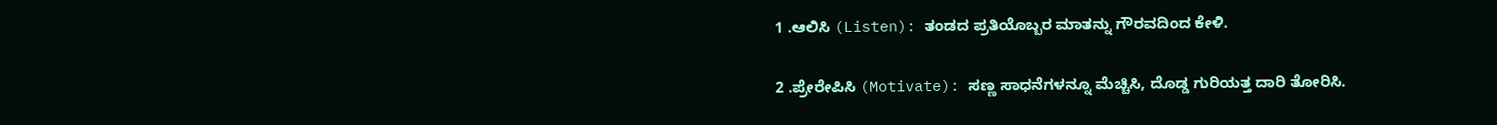1 .ಆಲಿಸಿ (Listen): ತಂಡದ ಪ್ರತಿಯೊಬ್ಬರ ಮಾತನ್ನು ಗೌರವದಿಂದ ಕೇಳಿ.

2 .ಪ್ರೇರೇಪಿಸಿ (Motivate): ಸಣ್ಣ ಸಾಧನೆಗಳನ್ನೂ ಮೆಚ್ಚಿಸಿ, ದೊಡ್ಡ ಗುರಿಯತ್ತ ದಾರಿ ತೋರಿಸಿ.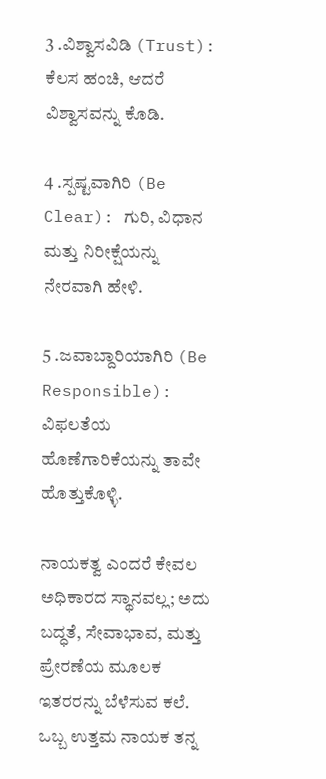3 .ವಿಶ್ವಾಸವಿಡಿ (Trust): ಕೆಲಸ ಹಂಚಿ, ಆದರೆ ವಿಶ್ವಾಸವನ್ನು ಕೊಡಿ.

4 .ಸ್ಪಷ್ಟವಾಗಿರಿ (Be Clear): ಗುರಿ, ವಿಧಾನ ಮತ್ತು ನಿರೀಕ್ಷೆಯನ್ನು ನೇರವಾಗಿ ಹೇಳಿ.

5 .ಜವಾಬ್ದಾರಿಯಾಗಿರಿ (Be Responsible): ವಿಫಲತೆಯ ಹೊಣೆಗಾರಿಕೆಯನ್ನು ತಾವೇ ಹೊತ್ತುಕೊಳ್ಳಿ.

ನಾಯಕತ್ವ ಎಂದರೆ ಕೇವಲ ಅಧಿಕಾರದ ಸ್ಥಾನವಲ್ಲ; ಅದು ಬದ್ಧತೆ, ಸೇವಾಭಾವ, ಮತ್ತು ಪ್ರೇರಣೆಯ ಮೂಲಕ ಇತರರನ್ನು ಬೆಳೆಸುವ ಕಲೆ. ಒಬ್ಬ ಉತ್ತಮ ನಾಯಕ ತನ್ನ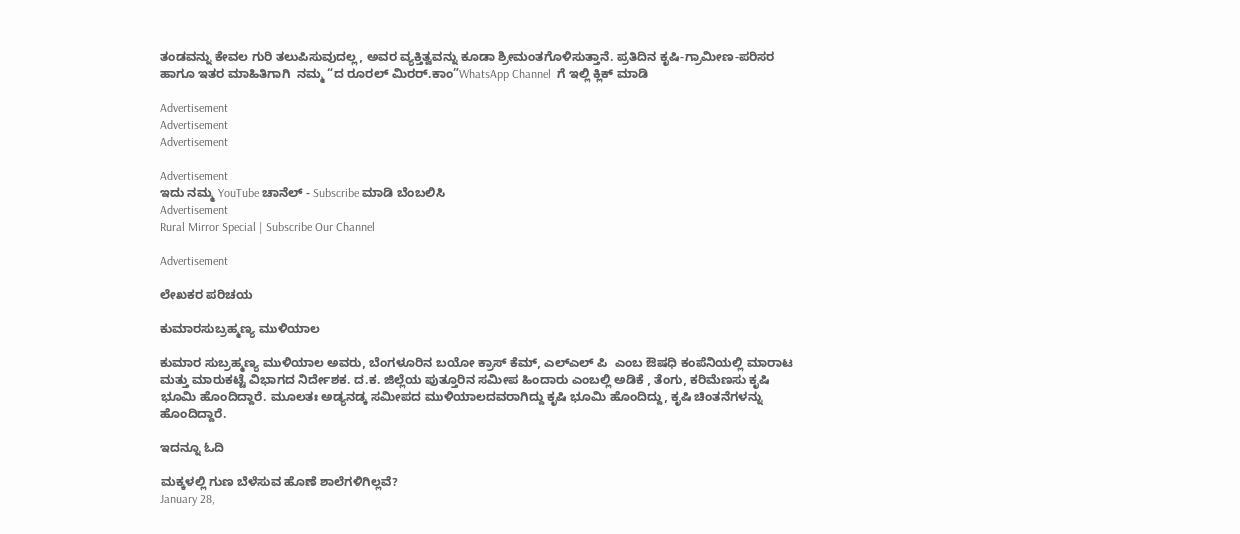ತಂಡವನ್ನು ಕೇವಲ ಗುರಿ ತಲುಪಿಸುವುದಲ್ಲ, ಅವರ ವ್ಯಕ್ತಿತ್ವವನ್ನು ಕೂಡಾ ಶ್ರೀಮಂತಗೊಳಿಸುತ್ತಾನೆ. ಪ್ರತಿದಿನ ಕೃಷಿ-ಗ್ರಾಮೀಣ-ಪರಿಸರ ಹಾಗೂ ಇತರ ಮಾಹಿತಿಗಾಗಿ  ನಮ್ಮ “ದ ರೂರಲ್‌ ಮಿರರ್.ಕಾಂ”WhatsApp Channel  ಗೆ ಇಲ್ಲಿ ಕ್ಲಿಕ್‌ ಮಾಡಿ

Advertisement
Advertisement
Advertisement

Advertisement
ಇದು ನಮ್ಮ YouTube ಚಾನೆಲ್ - Subscribe ಮಾಡಿ ಬೆಂಬಲಿಸಿ
Advertisement
Rural Mirror Special | Subscribe Our Channel

Advertisement

ಲೇಖಕರ ಪರಿಚಯ

ಕುಮಾರಸುಬ್ರಹ್ಮಣ್ಯ ಮುಳಿಯಾಲ

ಕುಮಾರ ಸುಬ್ರಹ್ಮಣ್ಯ ಮುಳಿಯಾಲ ಅವರು, ಬೆಂಗಳೂರಿನ ಬಯೋ ಕ್ರಾಸ್ ಕೆಮ್, ಎಲ್ಎಲ್ ಪಿ  ಎಂಬ ಔಷಧಿ ಕಂಪೆನಿಯಲ್ಲಿ ಮಾರಾಟ ಮತ್ತು ಮಾರುಕಟ್ಟೆ ವಿಭಾಗದ ನಿರ್ದೇಶಕ. ದ.ಕ. ಜಿಲ್ಲೆಯ ಪುತ್ತೂರಿನ ಸಮೀಪ ಹಿಂದಾರು ಎಂಬಲ್ಲಿ ಅಡಿಕೆ , ತೆಂಗು, ಕರಿಮೆಣಸು ಕೃಷಿ ಭೂಮಿ ಹೊಂದಿದ್ದಾರೆ. ಮೂಲತಃ ಅಡ್ಯನಡ್ಕ ಸಮೀಪದ ಮುಳಿಯಾಲದವರಾಗಿದ್ದು ಕೃಷಿ ಭೂಮಿ ಹೊಂದಿದ್ದು, ಕೃಷಿ ಚಿಂತನೆಗಳನ್ನು ಹೊಂದಿದ್ದಾರೆ.

ಇದನ್ನೂ ಓದಿ

ಮಕ್ಕಳಲ್ಲಿ ಗುಣ ಬೆಳೆಸುವ ಹೊಣೆ ಶಾಲೆಗಳಿಗಿಲ್ಲವೆ?
January 28,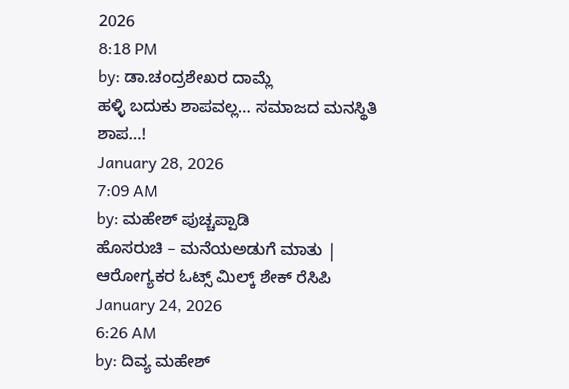2026
8:18 PM
by: ಡಾ.ಚಂದ್ರಶೇಖರ ದಾಮ್ಲೆ
ಹಳ್ಳಿ ಬದುಕು ಶಾಪವಲ್ಲ… ಸಮಾಜದ ಮನಸ್ಥಿತಿ ಶಾಪ…!
January 28, 2026
7:09 AM
by: ಮಹೇಶ್ ಪುಚ್ಚಪ್ಪಾಡಿ
ಹೊಸರುಚಿ – ಮನೆಯಅಡುಗೆ ಮಾತು | ಆರೋಗ್ಯಕರ ಓಟ್ಸ್ ಮಿಲ್ಕ್ ಶೇಕ್ ರೆಸಿಪಿ
January 24, 2026
6:26 AM
by: ದಿವ್ಯ ಮಹೇಶ್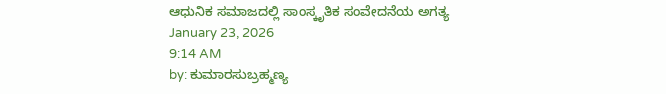ಆಧುನಿಕ ಸಮಾಜದಲ್ಲಿ ಸಾಂಸ್ಕೃತಿಕ ಸಂವೇದನೆಯ ಅಗತ್ಯ
January 23, 2026
9:14 AM
by: ಕುಮಾರಸುಬ್ರಹ್ಮಣ್ಯ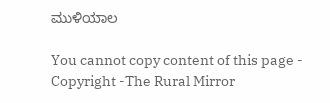ಮುಳಿಯಾಲ

You cannot copy content of this page - Copyright -The Rural Mirror